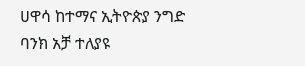ሀዋሳ ከተማና ኢትዮጵያ ንግድ ባንክ አቻ ተለያዩ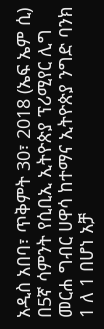አዲስ አበባ፣ ጥቅምት 30፣ 2018 (ኤፍ ኤም ሲ) በ5ኛ ሳምንት የሲቢኢ ኢትዮጵያ ፕሪሚየር ሊግ መርሐ ግብር ሀዋሳ ከተማና ኢትዮጵያ ንግድ ባንክ 1 ለ 1 በሆነ አቻ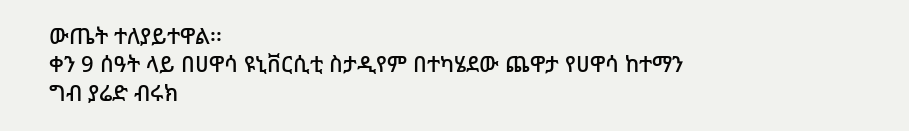ውጤት ተለያይተዋል፡፡
ቀን 9 ሰዓት ላይ በሀዋሳ ዩኒቨርሲቲ ስታዲየም በተካሄደው ጨዋታ የሀዋሳ ከተማን ግብ ያሬድ ብሩክ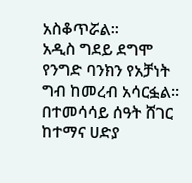አስቆጥሯል፡፡
አዲስ ግደይ ደግሞ የንግድ ባንክን የአቻነት ግብ ከመረብ አሳርፏል፡፡
በተመሳሳይ ሰዓት ሸገር ከተማና ሀድያ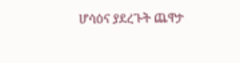ሆሳዕና ያደረጉት ጨዋታ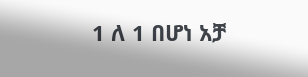1 ለ 1 በሆነ አቻ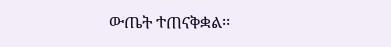ውጤት ተጠናቅቋል፡፡